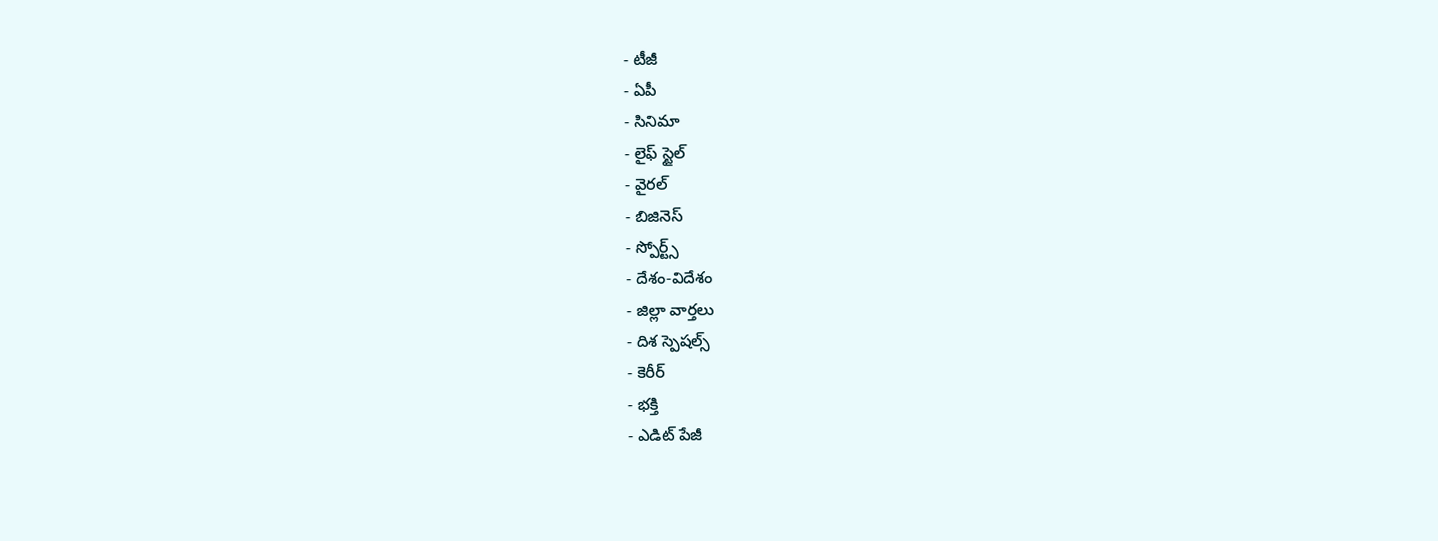- టీజీ
- ఏపీ
- సినిమా
- లైఫ్ స్టైల్
- వైరల్
- బిజినెస్
- స్పోర్ట్స్
- దేశం-విదేశం
- జిల్లా వార్తలు
- దిశ స్పెషల్స్
- కెరీర్
- భక్తి
- ఎడిట్ పేజీ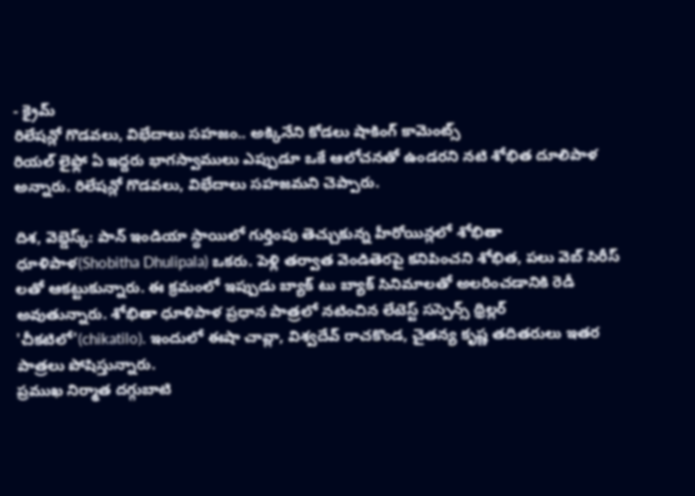- క్రైమ్
రిలేషన్లో గొడవలు, విభేదాలు సహజం.. అక్కినేని కోడలు షాకింగ్ కామెంట్స్
రియల్ లైఫ్లో ఏ ఇద్దరు భాగస్వాములు ఎప్పుడూ ఒకే ఆలోచనతో ఉండరని నటి శోభిత దూలిపాళ అన్నారు. రిలేషన్లో గొడవలు, విభేదాలు సహజమని చెప్పారు.

దిశ, వెబ్డెస్క్: పాన్ ఇండియా స్థాయిలో గుర్తింపు తెచ్చుకున్న హీరోయిన్లలో శోభితా ధూళిపాళ(Shobitha Dhulipala) ఒకరు. పెళ్లి తర్వాత వెండితెరపై కనిపించని శోభిత, పలు వెబ్ సిరీస్ లతో ఆకట్టుకున్నారు. ఈ క్రమంలో ఇప్పుడు బ్యాక్ టు బ్యాక్ సినిమాలతో అలరించడానికి రెడీ అవుతున్నారు. శోభితా ధూళిపాళ ప్రధాన పాత్రలో నటించిన లేటెస్ట్ సస్పెన్స్ థ్రిల్లర్ 'చీకటిలో'(chikatilo). ఇందులో ఈషా చావ్లా, విశ్వదేవ్ రాచకొండ, చైతన్య కృష్ణ తదితరులు ఇతర పాత్రలు పోషిస్తున్నారు.
ప్రముఖ నిర్మాత దగ్గుబాటి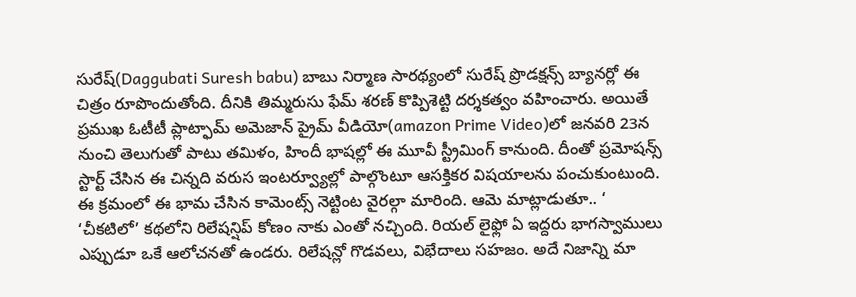సురేష్(Daggubati Suresh babu) బాబు నిర్మాణ సారథ్యంలో సురేష్ ప్రొడక్షన్స్ బ్యానర్లో ఈ చిత్రం రూపొందుతోంది. దీనికి తిమ్మరుసు ఫేమ్ శరణ్ కొప్పిశెట్టి దర్శకత్వం వహించారు. అయితే ప్రముఖ ఓటీటీ ప్లాట్ఫామ్ అమెజాన్ ప్రైమ్ వీడియో(amazon Prime Video)లో జనవరి 23న నుంచి తెలుగుతో పాటు తమిళం, హిందీ భాషల్లో ఈ మూవీ స్ట్రీమింగ్ కానుంది. దీంతో ప్రమోషన్స్ స్టార్ట్ చేసిన ఈ చిన్నది వరుస ఇంటర్వ్యూల్లో పాల్గొంటూ ఆసక్తికర విషయాలను పంచుకుంటుంది.
ఈ క్రమంలో ఈ భామ చేసిన కామెంట్స్ నెట్టింట వైరల్గా మారింది. ఆమె మాట్లాడుతూ.. ‘ ‘చీకటిలో’ కథలోని రిలేషన్షిప్ కోణం నాకు ఎంతో నచ్చింది. రియల్ లైఫ్లో ఏ ఇద్దరు భాగస్వాములు ఎప్పుడూ ఒకే ఆలోచనతో ఉండరు. రిలేషన్లో గొడవలు, విభేదాలు సహజం. అదే నిజాన్ని మా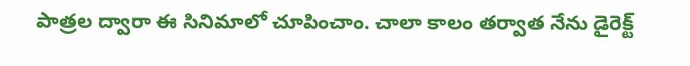పాత్రల ద్వారా ఈ సినిమాలో చూపించాం. చాలా కాలం తర్వాత నేను డైరెక్ట్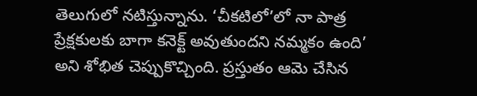తెలుగులో నటిస్తున్నాను. ‘చీకటిలో’లో నా పాత్ర ప్రేక్షకులకు బాగా కనెక్ట్ అవుతుందని నమ్మకం ఉంది’ అని శోభిత చెప్పుకొచ్చింది. ప్రస్తుతం ఆమె చేసిన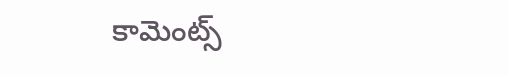కామెంట్స్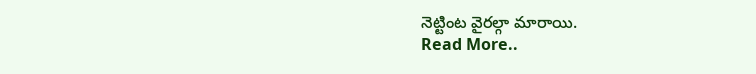నెట్టింట వైరల్గా మారాయి.
Read More..